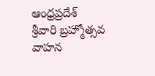ఆంధ్రప్రదేశ్
శ్రీవారి బ్రహ్మోత్సవ వాహన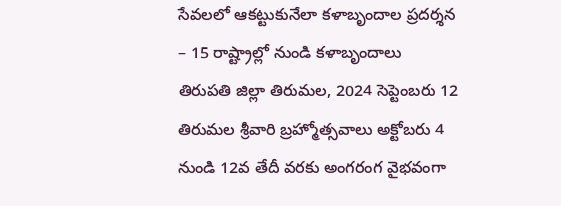సేవలలో ఆకట్టుకునేలా కళాబృందాల ప్రదర్శన – 15 రాష్ట్రాల్లో నుండి కళాబృందాలు
తిరుపతి జిల్లా తిరుమల, 2024 సెప్టెంబరు 12
తిరుమల శ్రీవారి బ్రహ్మోత్సవాలు అక్టోబరు 4 నుండి 12వ తేదీ వరకు అంగరంగ వైభవంగా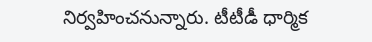నిర్వహించనున్నారు. టీటీడీ ధార్మిక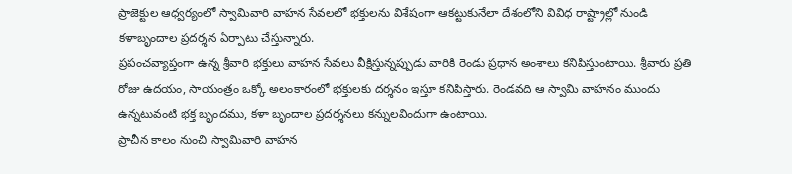ప్రాజెక్టుల ఆధ్వర్యంలో స్వామివారి వాహన సేవలలో భక్తులను విశేషంగా ఆకట్టుకునేలా దేశంలోని వివిధ రాష్ట్రాల్లో నుండి కళాబృందాల ప్రదర్శన ఏర్పాటు చేస్తున్నారు.
ప్రపంచవ్యాప్తంగా ఉన్న శ్రీవారి భక్తులు వాహన సేవలు వీక్షిస్తున్నప్పుడు వారికి రెండు ప్రధాన అంశాలు కనిపిస్తుంటాయి. శ్రీవారు ప్రతి రోజు ఉదయం, సాయంత్రం ఒక్కో అలంకారంలో భక్తులకు దర్శనం ఇస్తూ కనిపిస్తారు. రెండవది ఆ స్వామి వాహనం ముందు ఉన్నటువంటి భక్త బృందము, కళా బృందాల ప్రదర్శనలు కన్నులవిందుగా ఉంటాయి.
ప్రాచీన కాలం నుంచి స్వామివారి వాహన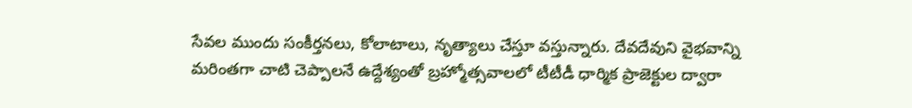సేవల ముందు సంకీర్తనలు, కోలాటాలు, నృత్యాలు చేస్తూ వస్తున్నారు. దేవదేవుని వైభవాన్ని మరింతగా చాటి చెప్పాలనే ఉద్దేశ్యంతో బ్రహ్మోత్సవాలలో టీటీడీ ధార్మిక ప్రాజెక్టుల ద్వారా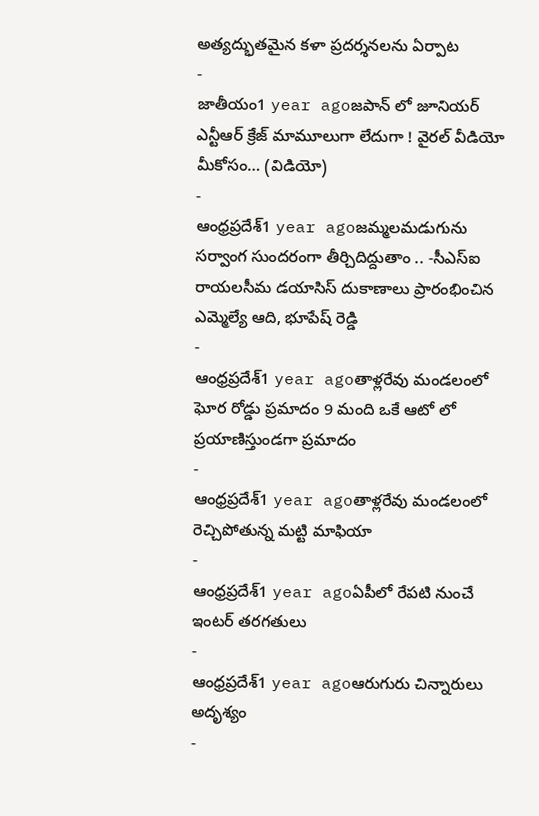అత్యద్భుతమైన కళా ప్రదర్శనలను ఏర్పాట
-
జాతీయం1 year agoజపాన్ లో జూనియర్ ఎన్టీఆర్ క్రేజ్ మామూలుగా లేదుగా ! వైరల్ వీడియో మీకోసం… (విడియో)
-
ఆంధ్రప్రదేశ్1 year agoజమ్మలమడుగును సర్వాంగ సుందరంగా తీర్చిదిద్దుతాం .. -సీఎస్ఐ రాయలసీమ డయాసిస్ దుకాణాలు ప్రారంభించిన ఎమ్మెల్యే ఆది, భూపేష్ రెడ్డి
-
ఆంధ్రప్రదేశ్1 year agoతాళ్లరేవు మండలంలో ఘోర రోడ్డు ప్రమాదం 9 మంది ఒకే ఆటో లో ప్రయాణిస్తుండగా ప్రమాదం
-
ఆంధ్రప్రదేశ్1 year agoతాళ్లరేవు మండలంలో రెచ్చిపోతున్న మట్టి మాఫియా
-
ఆంధ్రప్రదేశ్1 year agoఏపీలో రేపటి నుంచే ఇంటర్ తరగతులు
-
ఆంధ్రప్రదేశ్1 year agoఆరుగురు చిన్నారులు అదృశ్యం
-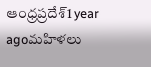ఆంధ్రప్రదేశ్1 year agoమహిళలు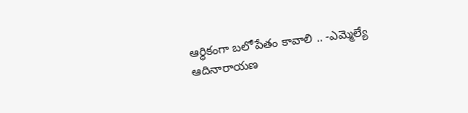ఆర్థికంగా బలోపేతం కావాలి .. -ఎమ్మెల్యే ఆదినారాయణ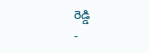రెడ్డి
-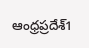ఆంధ్రప్రదేశ్1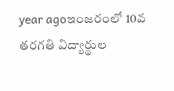year agoఇంజరంలో 10వ తరగతి విద్యార్థుల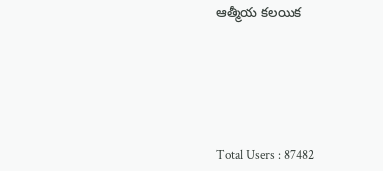ఆత్మీయ కలయిక






Total Users : 87482